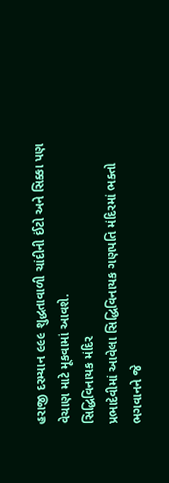હરાજી દરમ્યાન ૯૯૯ શુદ્ધતાવાળી ચાંદીની ઈંટો અને સિક્કા પણ વેચાણ માટે મૂકવામાં આવશે.
સિદ્ધિવિનાયક મંદિર
પ્રભાદેવીમાં આવેલા સિદ્ધિવિનાયક ગણપતિ મંદિરમાં ભક્તો ભગવાનને જે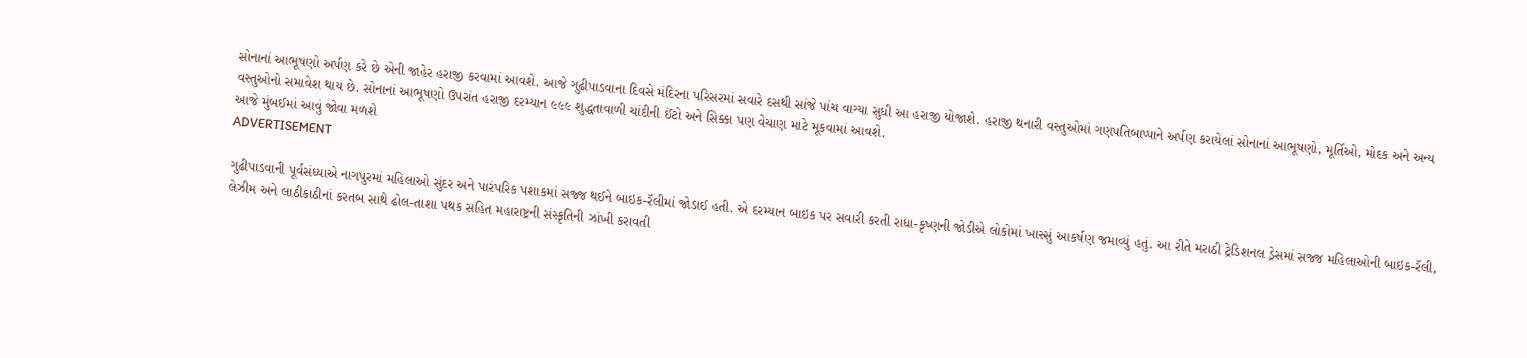સોનાનાં આભૂષણો અર્પણ કરે છે એની જાહેર હરાજી કરવામાં આવશે. આજે ગુઢીપાડવાના દિવસે મંદિરના પરિસરમાં સવારે દસથી સાંજે પાંચ વાગ્યા સુધી આ હરાજી યોજાશે. હરાજી થનારી વસ્તુઓમાં ગણપતિબાપ્પાને અર્પણ કરાયેલાં સોનાનાં આભૂષણો, મૂર્તિઓ, મોદક અને અન્ય વસ્તુઓનો સમાવેશ થાય છે. સોનાનાં આભૂષણો ઉપરાંત હરાજી દરમ્યાન ૯૯૯ શુદ્ધતાવાળી ચાંદીની ઈંટો અને સિક્કા પણ વેચાણ માટે મૂકવામાં આવશે.
આજે મુંબઈમાં આવું જોવા મળશે
ADVERTISEMENT

ગુઢીપાડવાની પૂર્વસંધ્યાએ નાગપુરમાં મહિલાઓ સુંદર અને પારંપરિક પશાકમાં સજ્જ થઈને બાઇક-રૅલીમાં જોડાઈ હતી. એ દરમ્યાન બાઇક પર સવારી કરતી રાધા-કૃષ્ણની જોડીએ લોકોમાં ખાસ્સું આકર્ષણ જમાવ્યું હતું. આ રીતે મરાઠી ટ્રેડિશનલ ડ્રેસમાં સજ્જ મહિલાઓની બાઇક-રૅલી, લેઝીમ અને લાઠીકાઠીનાં કરતબ સાથે ઢોલ-તાશા પથક સહિત મહારાષ્ટ્રની સંસ્કૃતિની ઝાંખી કરાવતી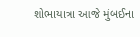શોભાયાત્રા આજે મુંબઈના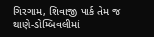ગિરગામ, શિવાજી પાર્ક તેમ જ થાણે-ડોમ્બિવલીમાં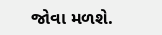જોવા મળશે.